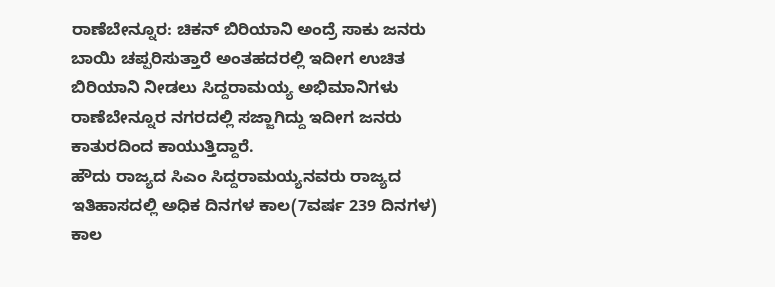ರಾಣೆಬೇನ್ನೂರ: ಚಿಕನ್ ಬಿರಿಯಾನಿ ಅಂದ್ರೆ ಸಾಕು ಜನರು ಬಾಯಿ ಚಪ್ಪರಿಸುತ್ತಾರೆ ಅಂತಹದರಲ್ಲಿ ಇದೀಗ ಉಚಿತ ಬಿರಿಯಾನಿ ನೀಡಲು ಸಿದ್ದರಾಮಯ್ಯ ಅಭಿಮಾನಿಗಳು ರಾಣೆಬೇನ್ನೂರ ನಗರದಲ್ಲಿ ಸಜ್ಜಾಗಿದ್ದು ಇದೀಗ ಜನರು ಕಾತುರದಿಂದ ಕಾಯುತ್ತಿದ್ದಾರೆ.
ಹೌದು ರಾಜ್ಯದ ಸಿಎಂ ಸಿದ್ದರಾಮಯ್ಯನವರು ರಾಜ್ಯದ ಇತಿಹಾಸದಲ್ಲಿ ಅಧಿಕ ದಿನಗಳ ಕಾಲ(7ವರ್ಷ 239 ದಿನಗಳ) ಕಾಲ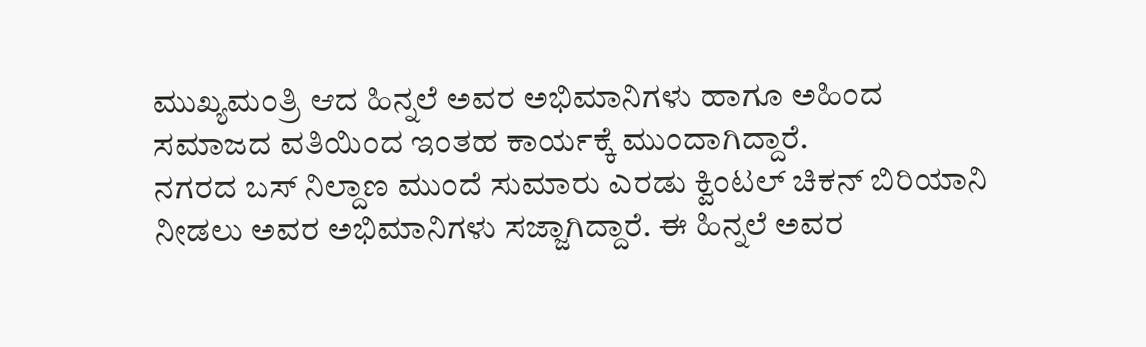ಮುಖ್ಯಮಂತ್ರಿ ಆದ ಹಿನ್ನಲೆ ಅವರ ಅಭಿಮಾನಿಗಳು ಹಾಗೂ ಅಹಿಂದ ಸಮಾಜದ ವತಿಯಿಂದ ಇಂತಹ ಕಾರ್ಯಕ್ಕೆ ಮುಂದಾಗಿದ್ದಾರೆ.
ನಗರದ ಬಸ್ ನಿಲ್ದಾಣ ಮುಂದೆ ಸುಮಾರು ಎರಡು ಕ್ವಿಂಟಲ್ ಚಿಕನ್ ಬಿರಿಯಾನಿ ನೀಡಲು ಅವರ ಅಭಿಮಾನಿಗಳು ಸಜ್ಜಾಗಿದ್ದಾರೆ. ಈ ಹಿನ್ನಲೆ ಅವರ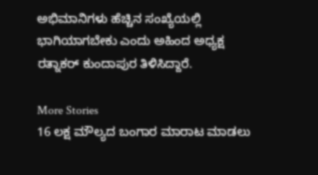ಅಭಿಮಾನಿಗಳು ಹೆಚ್ಚಿನ ಸಂಖ್ಯೆಯಲ್ಲಿ ಭಾಗಿಯಾಗಬೇಕು ಎಂದು ಅಹಿಂದ ಅಧ್ಯಕ್ಷ ರತ್ನಾಕರ್ ಕುಂದಾಪುರ ತಿಳಿಸಿದ್ದಾರೆ.

More Stories
16 ಲಕ್ಷ ಮೌಲ್ಯದ ಬಂಗಾರ ಮಾರಾಟ ಮಾಡಲು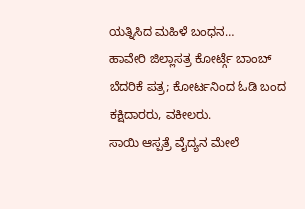ಯತ್ನಿಸಿದ ಮಹಿಳೆ ಬಂಧನ…
ಹಾವೇರಿ ಜಿಲ್ಲಾಸತ್ರ ಕೋರ್ಟ್ಗೆ ಬಾಂಬ್ ಬೆದರಿಕೆ ಪತ್ರ; ಕೋರ್ಟನಿಂದ ಓಡಿ ಬಂದ ಕಕ್ಷಿದಾರರು, ವಕೀಲರು.
ಸಾಯಿ ಆಸ್ಪತ್ರೆ ವೈದ್ಯನ ಮೇಲೆ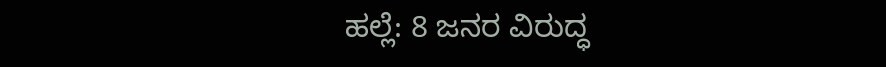ಹಲ್ಲೆ: 8 ಜನರ ವಿರುದ್ಧ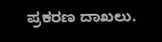ಪ್ರಕರಣ ದಾಖಲು.